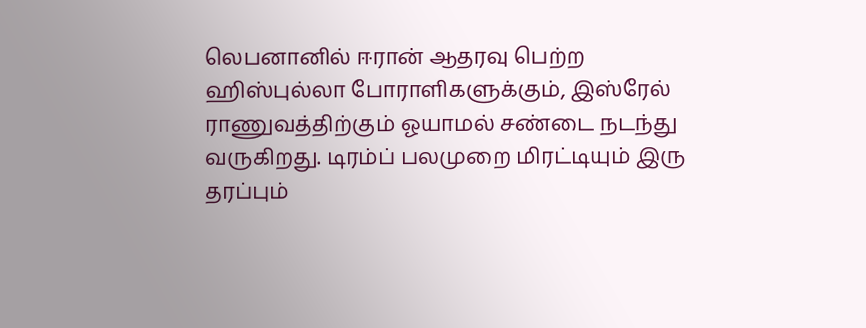லெபனானில் ஈரான் ஆதரவு பெற்ற ஹிஸ்புல்லா போராளிகளுக்கும், இஸ்ரேல் ராணுவத்திற்கும் ஓயாமல் சண்டை நடந்து வருகிறது. டிரம்ப் பலமுறை மிரட்டியும் இரு தரப்பும்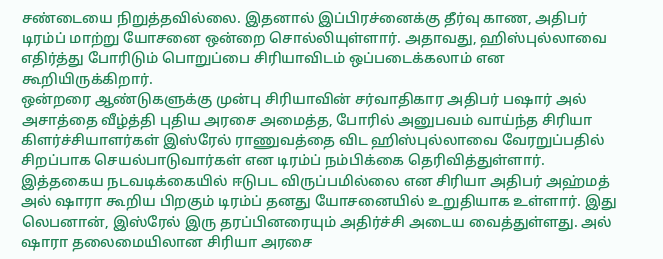சண்டையை நிறுத்தவில்லை. இதனால் இப்பிரச்னைக்கு தீர்வு காண, அதிபர் டிரம்ப் மாற்று யோசனை ஒன்றை சொல்லியுள்ளார். அதாவது, ஹிஸ்புல்லாவை எதிர்த்து போரிடும் பொறுப்பை சிரியாவிடம் ஒப்படைக்கலாம் என கூறியிருக்கிறார்.
ஒன்றரை ஆண்டுகளுக்கு முன்பு சிரியாவின் சர்வாதிகார அதிபர் பஷார் அல் அசாத்தை வீழ்த்தி புதிய அரசை அமைத்த, போரில் அனுபவம் வாய்ந்த சிரியா கிளர்ச்சியாளர்கள் இஸ்ரேல் ராணுவத்தை விட ஹிஸ்புல்லாவை வேரறுப்பதில் சிறப்பாக செயல்பாடுவார்கள் என டிரம்ப் நம்பிக்கை தெரிவித்துள்ளார்.
இத்தகைய நடவடிக்கையில் ஈடுபட விருப்பமில்லை என சிரியா அதிபர் அஹ்மத் அல் ஷாரா கூறிய பிறகும் டிரம்ப் தனது யோசனையில் உறுதியாக உள்ளார். இது லெபனான், இஸ்ரேல் இரு தரப்பினரையும் அதிர்ச்சி அடைய வைத்துள்ளது. அல் ஷாரா தலைமையிலான சிரியா அரசை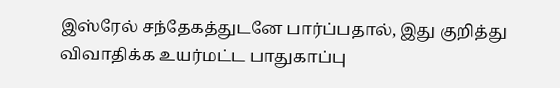இஸ்ரேல் சந்தேகத்துடனே பார்ப்பதால், இது குறித்து விவாதிக்க உயர்மட்ட பாதுகாப்பு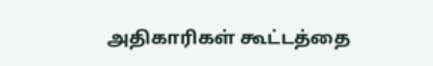அதிகாரிகள் கூட்டத்தை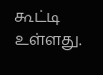கூட்டி உள்ளது.